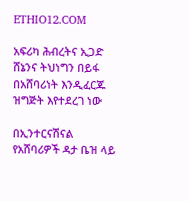ETHIO12.COM

አፍሪካ ሕብረትና ኢጋድ ሸኔንና ትህነግን በይፋ በአሸባሪነት እንዲፈርጁ ዝግጅት እየተደረገ ነው

በኢንተርናሽናል የአሸባሪዎች ዳታ ቤዝ ላይ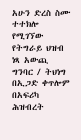አሁን ድረስ ስሙ ተተክሎ የሚገኘው የትግራይ ህዝብ ነጻ አውጪ ግንባር / ትህነግ በኢጋድ ቀጥሎም በአፍሪካ ሕዝብረት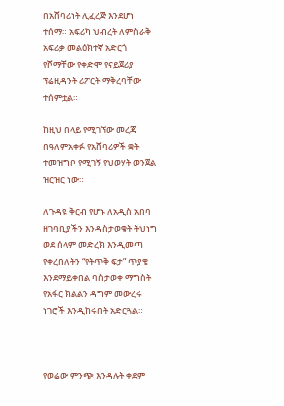በአሸባሪነት ሊፈረጅ እንደሆነ ተሰማ። አፍሪካ ህብረት ለምስራቅ አፍሪቃ መልዕክተኛ አድርጎ የሾማቸው የቀድሞ የናይጀሪያ ፕሬዚዳንት ሪፖርት ማቅረባቸው ተሰምቷል።

ከዚህ በላይ የሚገኘው መረጃ በዓለምአቀፉ የአሸባሪዎች ቋት ተመዝግቦ የሚገኝ የህወሃት ወንጀል ዝርዝር ነው።

ለጉዳዩ ቅርብ የሆኑ ለአዲስ አበባ ዘገባቢያችን እንዳስታወቁት ትህነግ ወደ ሰላም መድረክ እንዲመጣ የቀረበለትን “የትጥቅ ፍታ” ጥያቄ እንደማይቀበል ባስታወቀ ማግስት የአፋር ክልልን ዳግም መውረሩ ነገሮች እንዲከሩበት አድርጓል።



የወሬው ምንጭ እንዳሉት ቀደም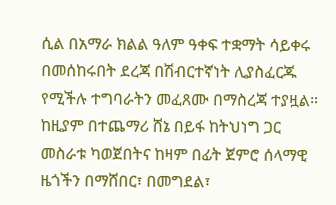ሲል በአማራ ክልል ዓለም ዓቀፍ ተቋማት ሳይቀሩ በመሰከሩበት ደረጃ በሽብርተኛነት ሊያስፈርጁ የሚችሉ ተግባራትን መፈጸሙ በማስረጃ ተያዟል። ከዚያም በተጨማሪ ሸኔ በይፋ ከትህነግ ጋር መስራቱ ካወጀበትና ከዛም በፊት ጀምሮ ሰላማዊ ዜጎችን በማሸበር፣ በመግደል፣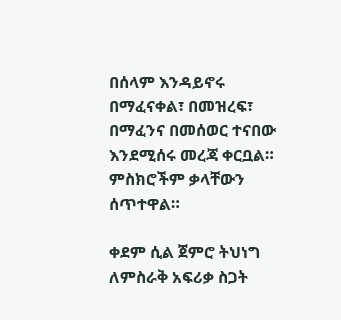በሰላም እንዳይኖሩ በማፈናቀል፣ በመዝረፍ፣ በማፈንና በመሰወር ተናበው እንደሚሰሩ መረጃ ቀርቧል። ምስክሮችም ቃላቸውን ሰጥተዋል።

ቀደም ሲል ጀምሮ ትህነግ ለምስራቅ አፍሪቃ ስጋት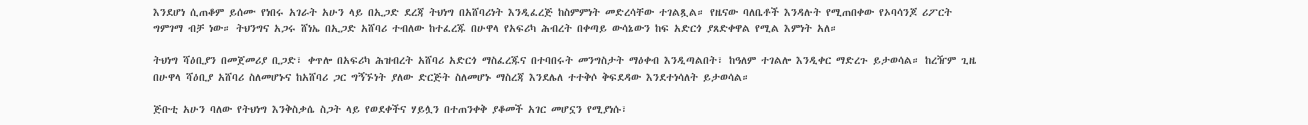እንደሆነ ሲጠቆም ይሰሙ የነበሩ አገራት አሁን ላይ በኢጋድ ደረጃ ትህነግ በአሸባሪነት እንዲፈረጅ ከስምምነት መድረሳቸው ተገልጿል። የዜናው ባለቤቶች እንዳሉት የሚጠበቀው የኦባሳንጆ ሪፖርት ግምገማ ብቻ ነው። ትህንግና አጋሩ ሸነኤ በኢጋድ አሸባሪ ተብለው ከተፈረጁ በሁዋላ የአፍሪካ ሕብረት በቀጣይ ውሳኔውን ከፍ አድርጎ ያጸድቀዋል የሚል እምነት አለ።

ትህነግ ሻዕቢያን በመጀመሪያ ቢጋድ፣ ቀጥሎ በአፍሪካ ሕዝብረት አሸባሪ አድርጎ ማስፈረጁና በተባበሩት መንግስታት ማዕቀብ እንዲጣልበት፣ ከዓለም ተገልሎ እንዲቀር ማድረጉ ይታወሳል። ከረዥም ጊዜ በሁዋላ ሻዕቢያ አሸባሪ ስለመሆኑና ከአሸባሪ ጋር ግኝኙነት ያለው ድርጅት ስለመሆኑ ማስረጃ እንደሌለ ተተቅሶ ቅፍደዳው እንደተነሳለት ይታወሳል።

ጅቡቲ አሁን ባለው የትህነግ እንቅስቃሴ ስጋት ላይ የወደቀችና ሃይሏን በተጠንቀቅ ያቆመች አገር መሆኗን የሚያነሱ፣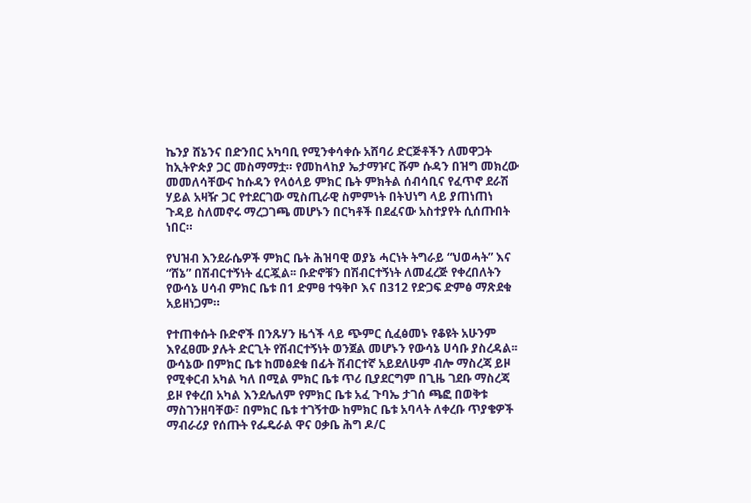ኬንያ ሸኔንና በድንበር አካባቢ የሚንቀሳቀሱ አሸባሪ ድርጅቶችን ለመዋጋት ከኢትዮጵያ ጋር መስማማቷ። የመከላከያ ኤታማዦር ሹም ሱዳን በዝግ መክረው መመለሳቸውና ከሱዳን የላዕላይ ምክር ቤት ምክትል ሰብሳቢና የፈጥኖ ደራሽ ሃይል አዛዥ ጋር የተደርገው ሚስጢራዊ ስምምነት በትህነግ ላይ ያጠነጠነ ጉዳይ ስለመኖሩ ማረጋገጫ መሆኑን በርካቶች በደፈናው አስተያየት ሲሰጡበት ነበር።

የህዝብ እንደራሴዎች ምክር ቤት ሕዝባዊ ወያኔ ሓርነት ትግራይ “ህወሓት” እና “ሸኔ” በሽብርተኝነት ፈርጇል፡፡ ቡድኖቹን በሽብርተኝነት ለመፈረጅ የቀረበለትን የውሳኔ ሀሳብ ምክር ቤቱ በ1 ድምፀ ተዓቅቦ እና በ312 የድጋፍ ድምፅ ማጽደቁ አይዘነጋም።

የተጠቀሱት ቡድኖች በንጹሃን ዜጎች ላይ ጭምር ሲፈፅመኑ የቆዩት አሁንም እየፈፀሙ ያሉት ድርጊት የሽብርተኝነት ወንጀል መሆኑን የውሳኔ ሀሳቡ ያስረዳል፡፡ ውሳኔው በምክር ቤቱ ከመፅደቁ በፊት ሽብርተኛ አይደለሁም ብሎ ማስረጃ ይዞ የሚቀርብ አካል ካለ በሚል ምክር ቤቱ ጥሪ ቢያደርግም በጊዜ ገደቡ ማስረጃ ይዞ የቀረበ አካል እንደሌለም የምክር ቤቱ አፈ ጉባኤ ታገሰ ጫፎ በወቅቱ ማስገንዘባቸው፣ በምክር ቤቱ ተገኝተው ከምክር ቤቱ አባላት ለቀረቡ ጥያቄዎች ማብራሪያ የሰጡት የፌዴራል ዋና ዐቃቤ ሕግ ዶ/ር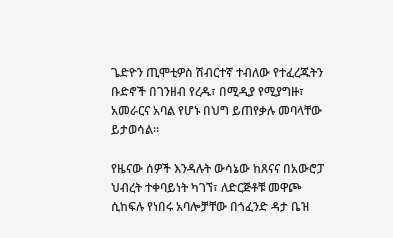ጌድዮን ጢሞቲዎስ ሽብርተኛ ተብለው የተፈረጁትን ቡድኖች በገንዘብ የረዱ፣ በሚዲያ የሚያግዙ፣ አመራርና አባል የሆኑ በህግ ይጠየቃሉ መባላቸው ይታወሳል።

የዜናው ሰዎች እንዳሉት ውሳኔው ከጸናና በአውሮፓ ህብረት ተቀባይነት ካገኘ፣ ለድርጅቶቹ መዋጮ ሲከፍሉ የነበሩ አባሎቻቸው በጎፈንድ ዳታ ቤዝ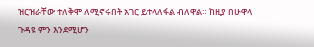ዝርዝራቸው ተለቅሞ ለሚኖሩበት አገር ይተላለፋል ብለዋል። ከዚያ በሁዋላ ጉዳዩ ምን እንደሚሆን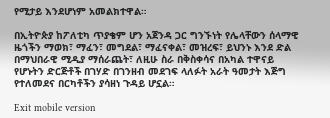የሚታይ እንደሆነም አመልክተዋል።

በኢትዮጵያ ከፖለቲካ ጥያቄም ሆን አጀንዳ ጋር ግንኙነት የሌላቸውን ሰላማዊ ዜጎችን ማወክ፣ ማፈን፣ መግደል፣ ማፈናቀል፣ መዝረፍ፣ ይህንኑ እንደ ድል በማህበራዊ ሚዲያ ማሰራጨት፣ ለዚሁ ስራ በቅስቀሳና በአካል ተዋናይ የሆኑትን ድርጅቶች በገሃድ በገንዘብ መደገፍ ላለፉት አራት ዓመታት እጅግ የተለመደና በርካቶችን ያሳዘነ ጉዳይ ሆኗል።

Exit mobile version